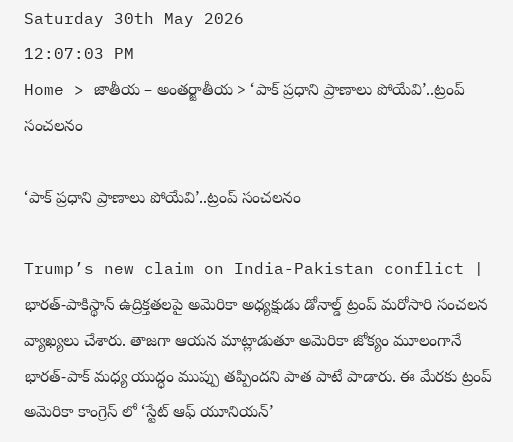Saturday 30th May 2026
12:07:03 PM
Home > జాతీయ – అంతర్జాతీయ > ‘పాక్ ప్రధాని ప్రాణాలు పోయేవి’..ట్రంప్ సంచలనం

‘పాక్ ప్రధాని ప్రాణాలు పోయేవి’..ట్రంప్ సంచలనం

Trump’s new claim on India-Pakistan conflict | భారత్-పాకిస్థాన్ ఉద్రిక్తతలపై అమెరికా అధ్యక్షుడు డోనాల్డ్ ట్రంప్ మరోసారి సంచలన వ్యాఖ్యలు చేశారు. తాజగా ఆయన మాట్లాడుతూ అమెరికా జోక్యం మూలంగానే భారత్-పాక్ మధ్య యుద్ధం ముప్పు తప్పిందని పాత పాటే పాడారు. ఈ మేరకు ట్రంప్ అమెరికా కాంగ్రెస్ లో ‘స్టేట్ ఆఫ్ యూనియన్’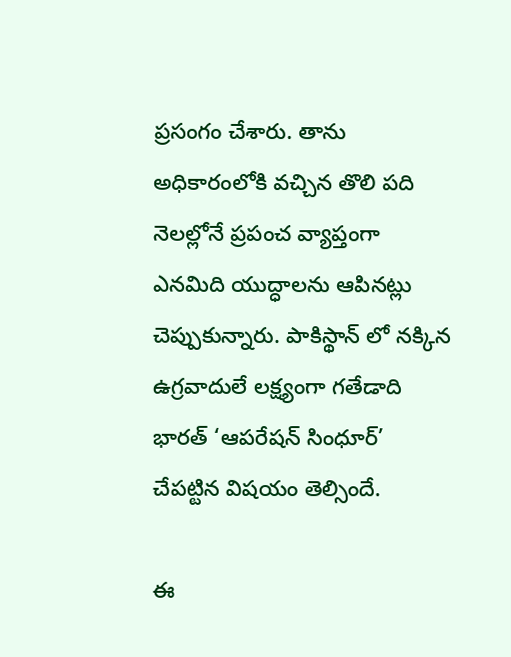ప్రసంగం చేశారు. తాను అధికారంలోకి వచ్చిన తొలి పది నెలల్లోనే ప్రపంచ వ్యాప్తంగా ఎనమిది యుద్ధాలను ఆపినట్లు చెప్పుకున్నారు. పాకిస్థాన్ లో నక్కిన ఉగ్రవాదులే లక్ష్యంగా గతేడాది భారత్ ‘ఆపరేషన్ సింధూర్’ చేపట్టిన విషయం తెల్సిందే.

ఈ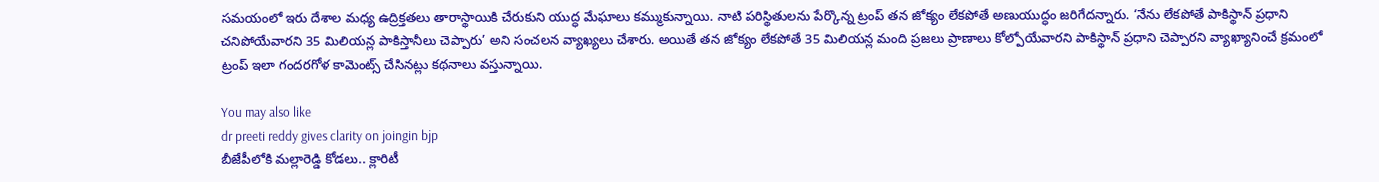సమయంలో ఇరు దేశాల మధ్య ఉద్రిక్తతలు తారాస్థాయికి చేరుకుని యుద్ధ మేఘాలు కమ్ముకున్నాయి. నాటి పరిస్థితులను పేర్కొన్న ట్రంప్ తన జోక్యం లేకపోతే అణుయుద్ధం జరిగేదన్నారు. ‘నేను లేకపోతే పాకిస్థాన్ ప్రధాని చనిపోయేవారని 35 మిలియన్ల పాకిస్తానీలు చెప్పారు’ అని సంచలన వ్యాఖ్యలు చేశారు. అయితే తన జోక్యం లేకపోతే 35 మిలియన్ల మంది ప్రజలు ప్రాణాలు కోల్పోయేవారని పాకిస్థాన్ ప్రధాని చెప్పారని వ్యాఖ్యానించే క్రమంలో ట్రంప్ ఇలా గందరగోళ కామెంట్స్ చేసినట్లు కథనాలు వస్తున్నాయి.

You may also like
dr preeti reddy gives clarity on joingin bjp
బీజేపీలోకి మల్లారెడ్డి కోడలు.. క్లారిటీ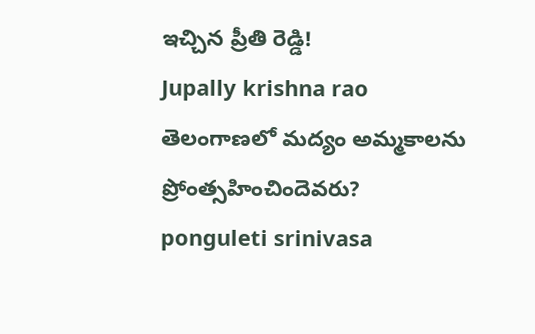ఇచ్చిన ప్రీతి రెడ్డి!
Jupally krishna rao
తెలంగాణలో మ‌ద్యం అమ్మ‌కాల‌ను ప్రోంత్స‌హించిందెవ‌రు?
ponguleti srinivasa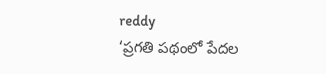reddy
‘ప్రగతి పథంలో పేదల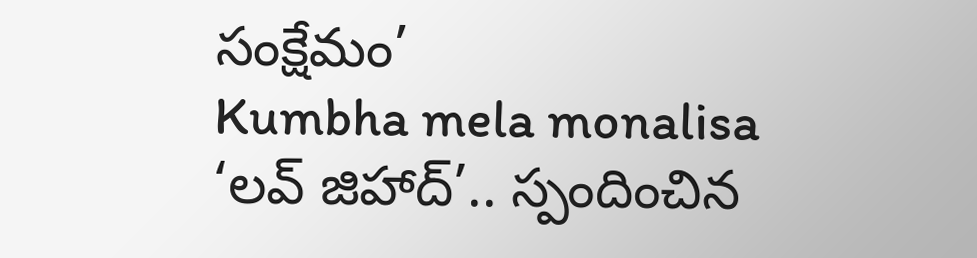సంక్షేమం’
Kumbha mela monalisa
‘లవ్ జిహాద్’.. స్పందించిన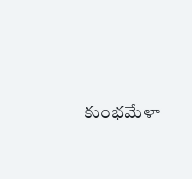కుంభమేళా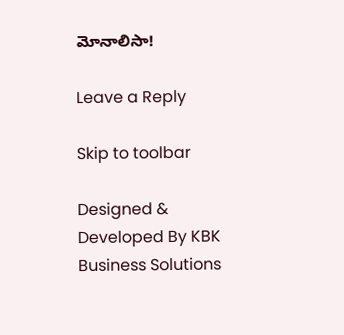మోనాలిసా!

Leave a Reply

Skip to toolbar

Designed & Developed By KBK Business Solutions